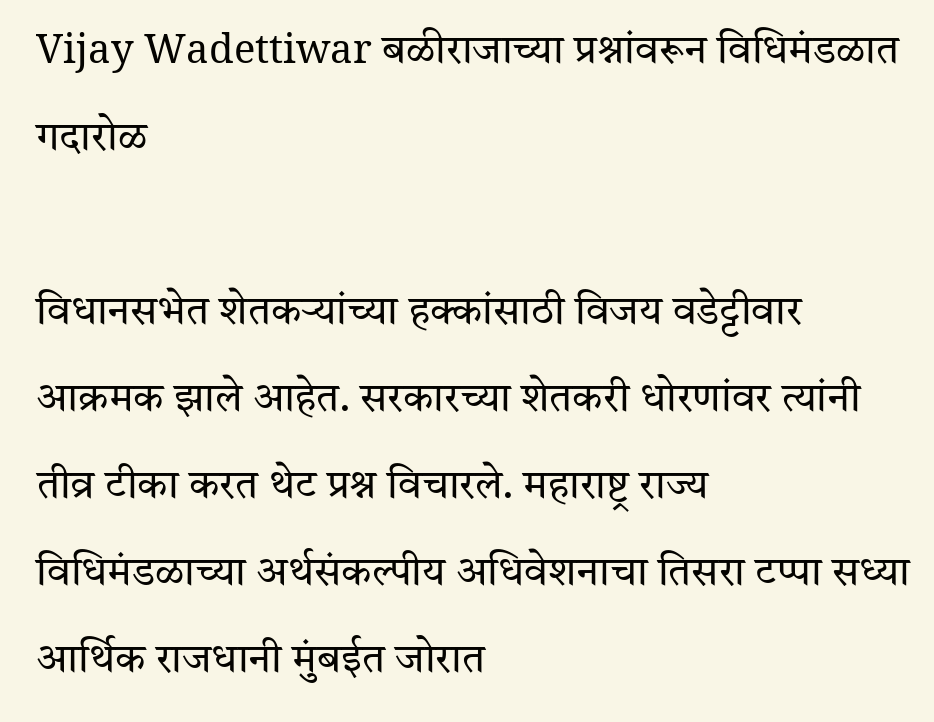Vijay Wadettiwar बळीराजाच्या प्रश्नांवरून विधिमंडळात गदारोळ

विधानसभेत शेतकऱ्यांच्या हक्कांसाठी विजय वडेट्टीवार आक्रमक झाले आहेत. सरकारच्या शेतकरी धोरणांवर त्यांनी तीव्र टीका करत थेट प्रश्न विचारले. महाराष्ट्र राज्य विधिमंडळाच्या अर्थसंकल्पीय अधिवेशनाचा तिसरा टप्पा सध्या आर्थिक राजधानी मुंबईत जोरात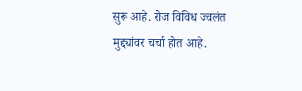सुरू आहे. रोज विविध ज्वलंत मुद्द्यांवर चर्चा होत आहे.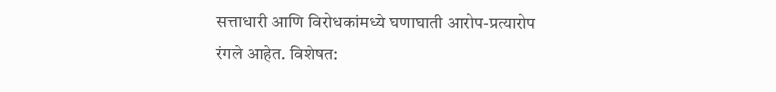सत्ताधारी आणि विरोधकांमध्ये घणाघाती आरोप-प्रत्यारोप रंगले आहेत. विशेषत: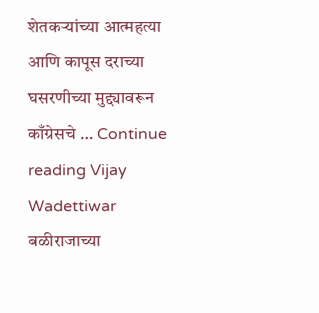शेतकऱ्यांच्या आत्महत्या आणि कापूस दराच्या घसरणीच्या मुद्द्यावरून काँग्रेसचे … Continue reading Vijay Wadettiwar बळीराजाच्या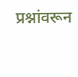प्रश्नांवरून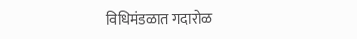विधिमंडळात गदारोळ